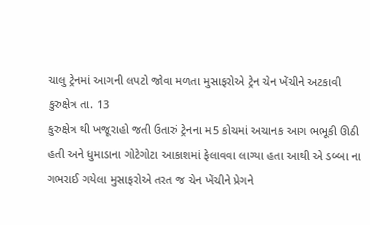ચાલુ ટ્રેનમાં આગની લપટો જોવા મળતા મુસાફરોએ ટ્રેન ચેન ખેંચીને અટકાવી
કુરુક્ષેત્ર તા. 13
કુરુક્ષેત્ર થી ખજૂરાહો જતી ઉતારું ટ્રેનના મ5 કોચમાં અચાનક આગ ભભૂકી ઊઠી હતી અને ધુમાડાના ગોટેગોટા આકાશમાં ફેલાવવા લાગ્યા હતા આથી એ ડબ્બા ના ગભરાઈ ગયેલા મુસાફરોએ તરત જ ચેન ખેંચીને પ્રેગને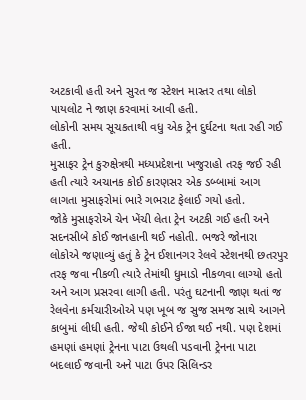અટકાવી હતી અને સુરત જ સ્ટેશન માસ્તર તથા લોકો પાયલોટ ને જાણ કરવામાં આવી હતી.
લોકોની સમય સૂચકતાથી વધુ એક ટ્રેન દુર્ઘટના થતા રહી ગઈ હતી.
મુસાફર ટ્રેન કુરુક્ષેત્રથી મધ્યપ્રદેશના ખજુરાહો તરફ જઈ રહી હતી ત્યારે અચાનક કોઈ કારણસર એક ડબ્બામાં આગ લાગતા મુસાફરોમાં ભારે ગભરાટ ફેલાઈ ગયો હતો.
જોકે મુસાફરોએ ચેન ખેંચી લેતા ટ્રેન અટકી ગઈ હતી અને સદનસીબે કોઈ જાનહાની થઈ નહોતી. ભજરે જોનારા લોકોએ જણાવ્યું હતું કે ટ્રેન ઈશાનગર રેલવે સ્ટેશનથી છતરપુર તરફ જવા નીકળી ત્યારે તેમાંથી ધુમાડો નીકળવા લાગ્યો હતો અને આગ પ્રસરવા લાગી હતી. પરંતુ ઘટનાની જાણ થતાં જ રેલવેના કર્મચારીઓએ પણ ખૂબ જ સુજ સમજ સાથે આગને કાબુમાં લીધી હતી. જેથી કોઈને ઈજા થઈ નથી. પણ દેશમાં હમણાં હમણાં ટ્રેનના પાટા ઉથલી પડવાની ટ્રેનના પાટા બદલાઈ જવાની અને પાટા ઉપર સિલિન્ડર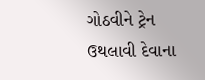ગોઠવીને ટ્રેન ઉથલાવી દેવાના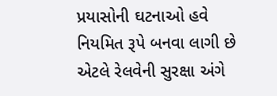પ્રયાસોની ઘટનાઓ હવે નિયમિત રૂપે બનવા લાગી છે એટલે રેલવેની સુરક્ષા અંગે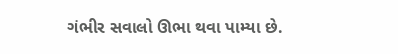ગંભીર સવાલો ઊભા થવા પામ્યા છે.